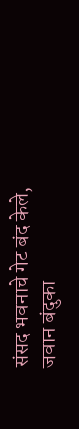संसद भवनाचे गेट बंद केले, जवान बंदुका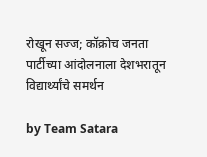रोखून सज्ज; कॉक्रोच जनता पार्टीच्या आंदोलनाला देशभरातून विद्यार्थ्यांचे समर्थन

by Team Satara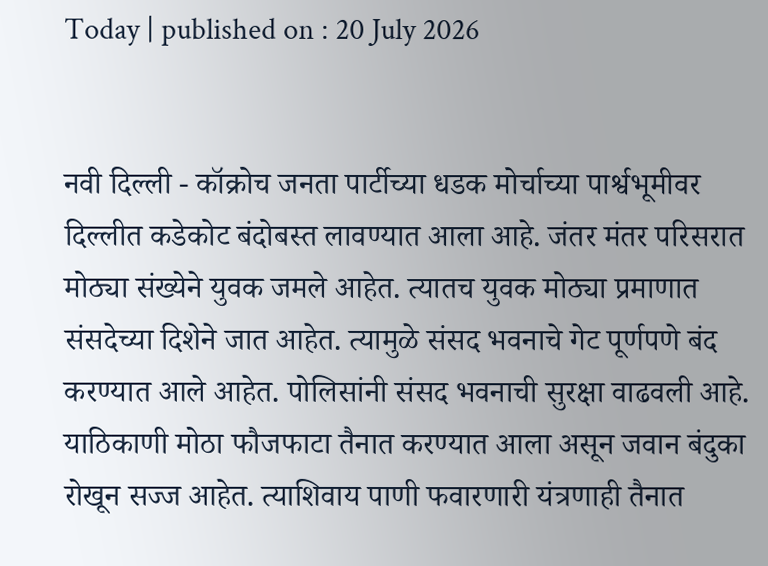Today | published on : 20 July 2026


नवी दिल्ली - कॉक्रोच जनता पार्टीच्या धडक मोर्चाच्या पार्श्वभूमीवर दिल्लीत कडेकोट बंदोबस्त लावण्यात आला आहे. जंतर मंतर परिसरात मोठ्या संख्येने युवक जमले आहेत. त्यातच युवक मोठ्या प्रमाणात संसदेच्या दिशेने जात आहेत. त्यामुळे संसद भवनाचे गेट पूर्णपणे बंद करण्यात आले आहेत. पोलिसांनी संसद भवनाची सुरक्षा वाढवली आहे. याठिकाणी मोठा फौजफाटा तैनात करण्यात आला असून जवान बंदुका रोखून सज्ज आहेत. त्याशिवाय पाणी फवारणारी यंत्रणाही तैनात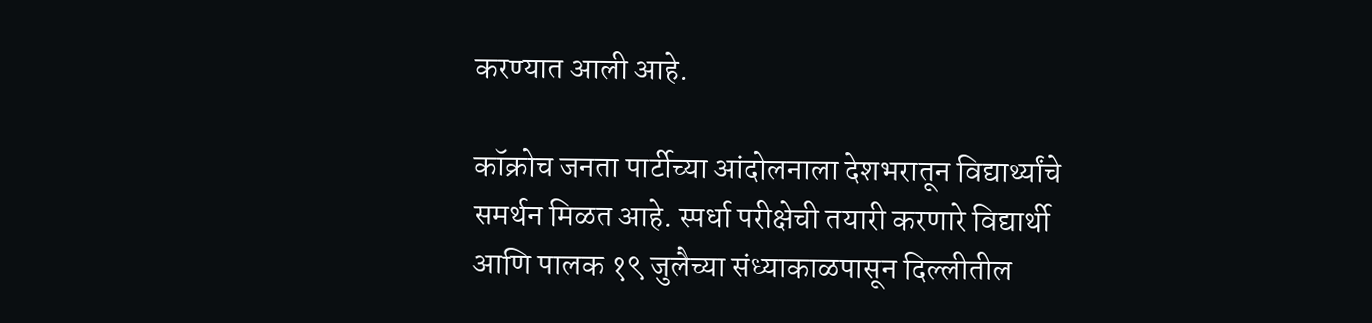करण्यात आली आहे.

कॉक्रोच जनता पार्टीच्या आंदोलनाला देशभरातून विद्यार्थ्यांचे समर्थन मिळत आहे. स्पर्धा परीक्षेची तयारी करणारे विद्यार्थी आणि पालक १९ जुलैच्या संध्याकाळपासून दिल्लीतील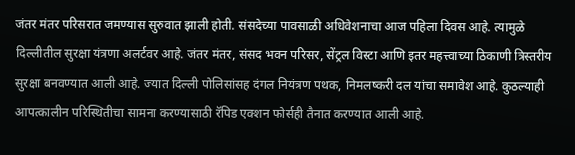जंतर मंतर परिसरात जमण्यास सुरुवात झाली होती. संसदेच्या पावसाळी अधिवेशनाचा आज पहिला दिवस आहे. त्यामुळे दिल्लीतील सुरक्षा यंत्रणा अलर्टवर आहे. जंतर मंतर, संसद भवन परिसर, सेंट्रल विस्टा आणि इतर महत्त्वाच्या ठिकाणी त्रिस्तरीय सुरक्षा बनवण्यात आली आहे. ज्यात दिल्ली पोलिसांसह दंगल नियंत्रण पथक, निमलष्करी दल यांचा समावेश आहे. कुठल्याही आपत्कालीन परिस्थितीचा सामना करण्यासाठी रॅपिड एक्शन फोर्सही तैनात करण्यात आली आहे.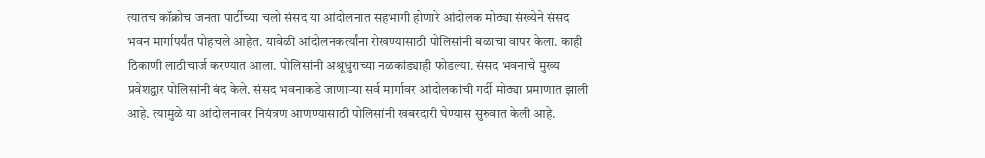त्यातच कॉक्रोच जनता पार्टीच्या चलो संसद या आंदोलनात सहभागी होणारे आंदोलक मोठ्या संख्येने संसद भवन मार्गापर्यंत पोहचले आहेत. यावेळी आंदोलनकर्त्यांना रोखण्यासाठी पोलिसांनी बळाचा वापर केला. काही ठिकाणी लाठीचार्ज करण्यात आला. पोलिसांनी अश्रूधुराच्या नळकांड्याही फोडल्या. संसद भवनाचे मुख्य प्रवेशद्वार पोलिसांनी बंद केले. संसद भवनाकडे जाणाऱ्या सर्व मार्गावर आंदोलकांची गर्दी मोठ्या प्रमाणात झाली आहे. त्यामुळे या आंदोलनावर नियंत्रण आणण्यासाठी पोलिसांनी खबरदारी घेण्यास सुरुवात केली आहे.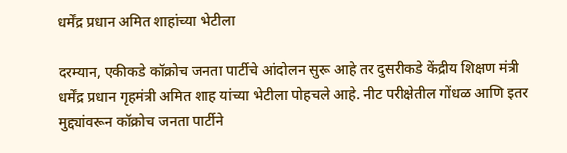धर्मेंद्र प्रधान अमित शाहांच्या भेटीला

दरम्यान, एकीकडे कॉक्रोच जनता पार्टीचे आंदोलन सुरू आहे तर दुसरीकडे केंद्रीय शिक्षण मंत्री धर्मेंद्र प्रधान गृहमंत्री अमित शाह यांच्या भेटीला पोहचले आहे. नीट परीक्षेतील गोंधळ आणि इतर मुद्द्यांवरून कॉक्रोच जनता पार्टीने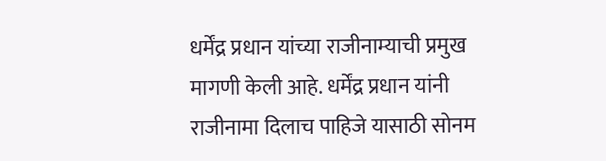धर्मेंद्र प्रधान यांच्या राजीनाम्याची प्रमुख मागणी केली आहे. धर्मेंद्र प्रधान यांनी राजीनामा दिलाच पाहिजे यासाठी सोनम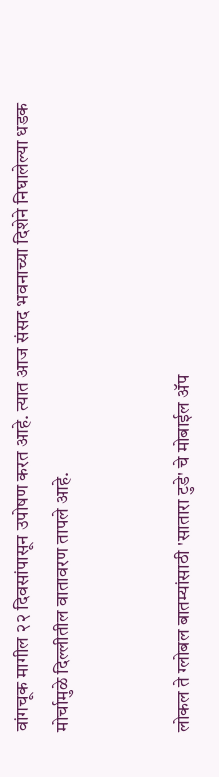वांगचूक मागील २२ दिवसांपासून उपोषण करत आहे. त्यात आज संसद भवनाच्या दिशेने निघालेल्या धडक मोर्चामुळे दिल्लीतील वातावरण तापले आहे.


लोकल ते ग्लोबल बातम्यांसाठी 'सातारा टुडे' चे मोबाईल ॲप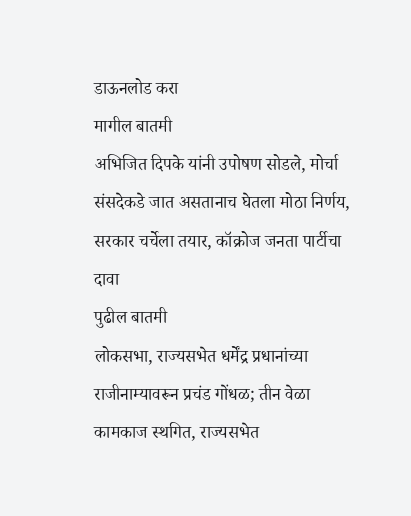डाऊनलोड करा
मागील बातमी
अभिजित दिपके यांनी उपोषण सोडले, मोर्चा संसदेकडे जात असतानाच घेतला मोठा निर्णय, सरकार चर्चेला तयार, कॉक्रोज जनता पार्टीचा दावा
पुढील बातमी
लोकसभा, राज्यसभेत धर्मेंद्र प्रधानांच्या राजीनाम्यावरून प्रचंड गोंधळ; तीन वेळा कामकाज स्थगित, राज्यसभेत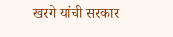खरगे यांची सरकार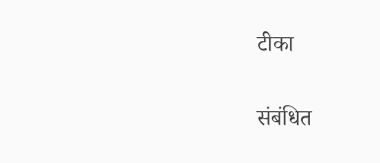टीका

संबंधित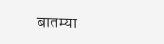बातम्या